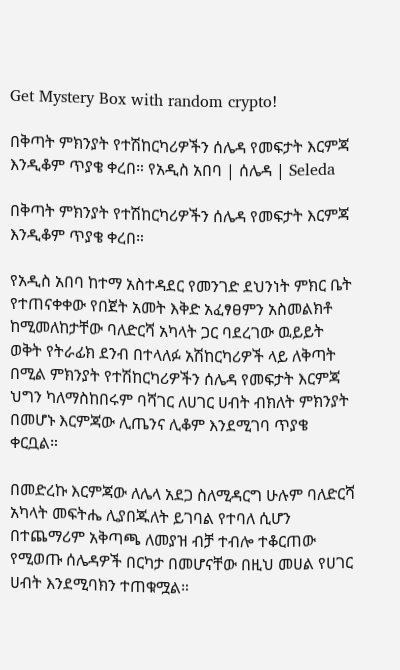Get Mystery Box with random crypto!

በቅጣት ምክንያት የተሽከርካሪዎችን ሰሌዳ የመፍታት እርምጃ እንዲቆም ጥያቄ ቀረበ። የአዲስ አበባ | ሰሌዳ | Seleda

በቅጣት ምክንያት የተሽከርካሪዎችን ሰሌዳ የመፍታት እርምጃ እንዲቆም ጥያቄ ቀረበ።

የአዲስ አበባ ከተማ አስተዳደር የመንገድ ደህንነት ምክር ቤት የተጠናቀቀው የበጀት አመት እቅድ አፈፃፀምን አስመልክቶ ከሚመለከታቸው ባለድርሻ አካላት ጋር ባደረገው ዉይይት ወቅት የትራፊክ ደንብ በተላለፉ አሽከርካሪዎች ላይ ለቅጣት በሚል ምክንያት የተሽከርካሪዎችን ሰሌዳ የመፍታት እርምጃ ህግን ካለማስከበሩም ባሻገር ለሀገር ሀብት ብክለት ምክንያት በመሆኑ እርምጃው ሊጤንና ሊቆም እንደሚገባ ጥያቄ ቀርቧል።

በመድረኩ እርምጃው ለሌላ አደጋ ስለሚዳርግ ሁሉም ባለድርሻ አካላት መፍትሔ ሊያበጁለት ይገባል የተባለ ሲሆን በተጨማሪም አቅጣጫ ለመያዝ ብቻ ተብሎ ተቆርጠው የሚወጡ ሰሌዳዎች በርካታ በመሆናቸው በዚህ መሀል የሀገር ሀብት እንደሚባክን ተጠቁሟል።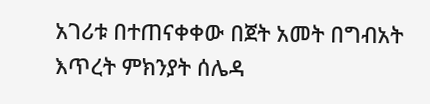አገሪቱ በተጠናቀቀው በጀት አመት በግብአት እጥረት ምክንያት ሰሌዳ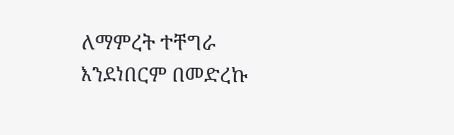ለማምረት ተቸግራ እንደነበርም በመድረኩ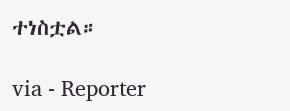ተነስቷል።

via - Reporter